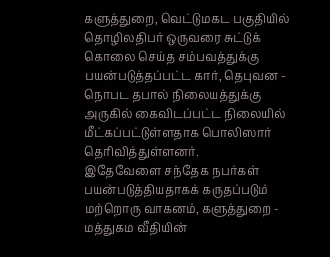களுத்துறை, வெட்டுமகட பகுதியில் தொழிலதிபர் ஒருவரை சுட்டுக் கொலை செய்த சம்பவத்துக்கு பயன்படுத்தப்பட்ட கார், தெபுவன - நொபட தபால் நிலையத்துக்கு அருகில் கைவிடப்பட்ட நிலையில் மீட்கப்பட்டுள்ளதாக பொலிஸார் தெரிவித்துள்ளனர்.
இதேவேளை சந்தேக நபர்கள் பயன்படுத்தியதாகக் கருதப்படும் மற்றொரு வாகனம், களுத்துறை - மத்துகம வீதியின்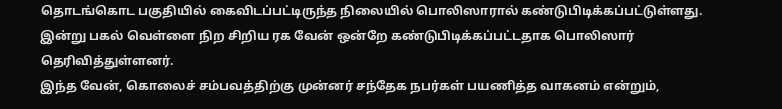தொடங்கொட பகுதியில் கைவிடப்பட்டிருந்த நிலையில் பொலிஸாரால் கண்டுபிடிக்கப்பட்டுள்ளது.
இன்று பகல் வெள்ளை நிற சிறிய ரக வேன் ஒன்றே கண்டுபிடிக்கப்பட்டதாக பொலிஸார் தெரிவித்துள்ளனர்.
இந்த வேன், கொலைச் சம்பவத்திற்கு முன்னர் சந்தேக நபர்கள் பயணித்த வாகனம் என்றும்,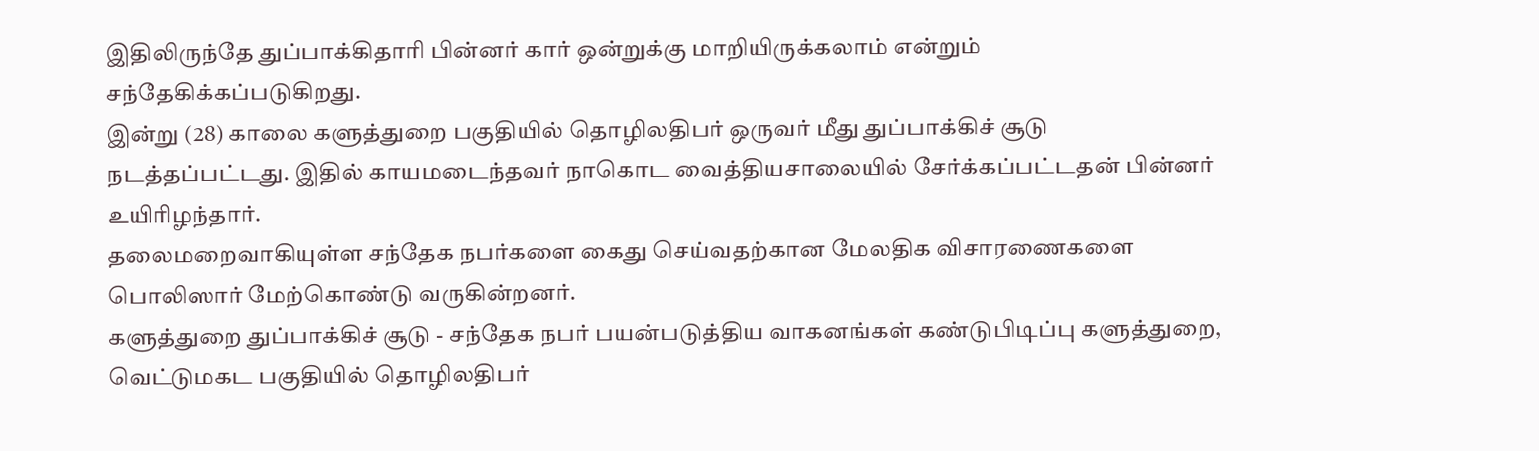இதிலிருந்தே துப்பாக்கிதாரி பின்னர் கார் ஒன்றுக்கு மாறியிருக்கலாம் என்றும் சந்தேகிக்கப்படுகிறது.
இன்று (28) காலை களுத்துறை பகுதியில் தொழிலதிபர் ஒருவர் மீது துப்பாக்கிச் சூடு நடத்தப்பட்டது. இதில் காயமடைந்தவர் நாகொட வைத்தியசாலையில் சேர்க்கப்பட்டதன் பின்னர் உயிரிழந்தார்.
தலைமறைவாகியுள்ள சந்தேக நபர்களை கைது செய்வதற்கான மேலதிக விசாரணைகளை பொலிஸார் மேற்கொண்டு வருகின்றனர்.
களுத்துறை துப்பாக்கிச் சூடு - சந்தேக நபர் பயன்படுத்திய வாகனங்கள் கண்டுபிடிப்பு களுத்துறை, வெட்டுமகட பகுதியில் தொழிலதிபர்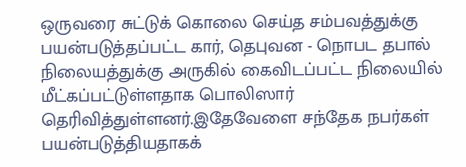ஒருவரை சுட்டுக் கொலை செய்த சம்பவத்துக்கு பயன்படுத்தப்பட்ட கார், தெபுவன - நொபட தபால் நிலையத்துக்கு அருகில் கைவிடப்பட்ட நிலையில் மீட்கப்பட்டுள்ளதாக பொலிஸார் தெரிவித்துள்ளனர்.இதேவேளை சந்தேக நபர்கள் பயன்படுத்தியதாகக்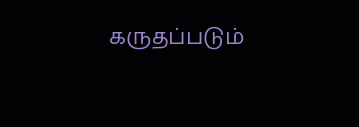கருதப்படும்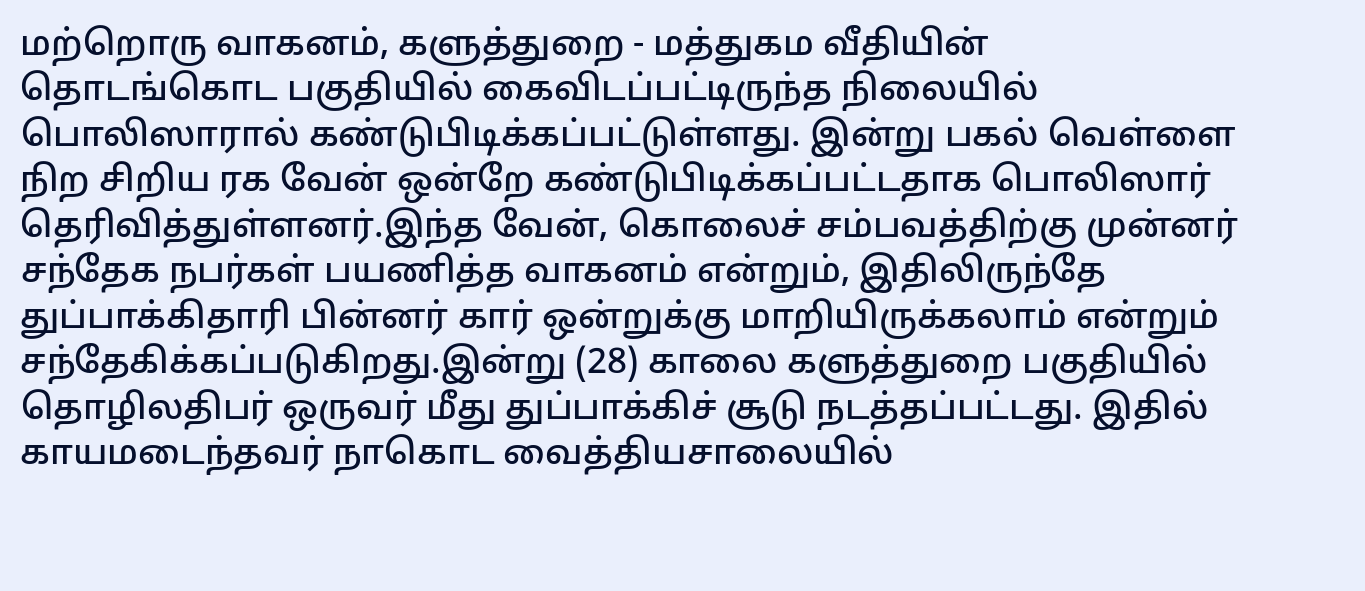மற்றொரு வாகனம், களுத்துறை - மத்துகம வீதியின் தொடங்கொட பகுதியில் கைவிடப்பட்டிருந்த நிலையில் பொலிஸாரால் கண்டுபிடிக்கப்பட்டுள்ளது. இன்று பகல் வெள்ளை நிற சிறிய ரக வேன் ஒன்றே கண்டுபிடிக்கப்பட்டதாக பொலிஸார் தெரிவித்துள்ளனர்.இந்த வேன், கொலைச் சம்பவத்திற்கு முன்னர் சந்தேக நபர்கள் பயணித்த வாகனம் என்றும், இதிலிருந்தே துப்பாக்கிதாரி பின்னர் கார் ஒன்றுக்கு மாறியிருக்கலாம் என்றும் சந்தேகிக்கப்படுகிறது.இன்று (28) காலை களுத்துறை பகுதியில் தொழிலதிபர் ஒருவர் மீது துப்பாக்கிச் சூடு நடத்தப்பட்டது. இதில் காயமடைந்தவர் நாகொட வைத்தியசாலையில்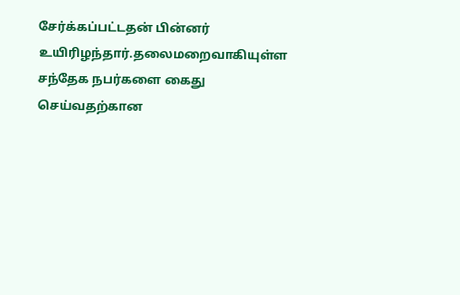சேர்க்கப்பட்டதன் பின்னர் உயிரிழந்தார்.தலைமறைவாகியுள்ள சந்தேக நபர்களை கைது செய்வதற்கான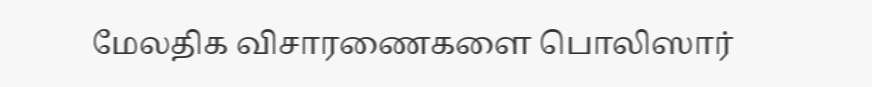மேலதிக விசாரணைகளை பொலிஸார்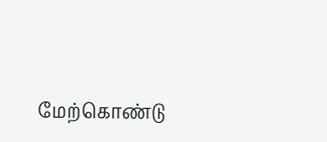மேற்கொண்டு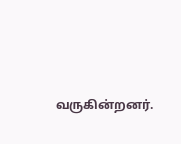வருகின்றனர்.